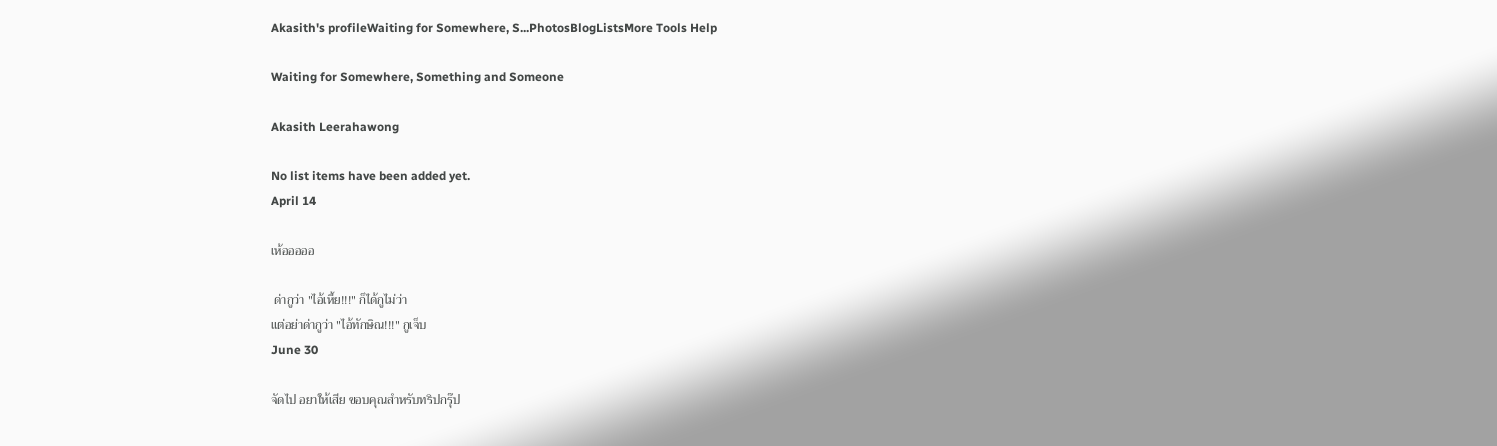Akasith's profileWaiting for Somewhere, S...PhotosBlogListsMore Tools Help

Waiting for Somewhere, Something and Someone

Akasith Leerahawong

No list items have been added yet.
April 14

เห้อออออ

 ด่ากูว่า "ไอ้เหี้ย!!!" ก็ได้กูไม่ว่า
แต่อย่าด่ากูว่า "ไอ้ทักษิณ!!!" กูเจ็บ
June 30

จัดไป อยาให้เสีย ขอบคุณสำหรับทริปกรุ๊ป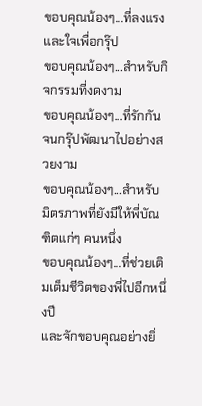ขอบคุณน้องๆ...ที่ลงแรงและใจเพื่อกรุ๊ป
ขอบคุณน้องๆ...สำหรับกิจกรรมที่งดงาม
ขอบคุณน้องๆ...ที่รักกันจนกรุ๊ปพัฒนาไปอย่างสวยงาม
ขอบคุณน้องๆ...สำหรับมิตรภาพที่ยังมีให้พี่บัณฑิตแก่ๆ คนหนึ่ง
ขอบคุณน้องๆ...ที่ช่วยเติมเต็มชีวิตของพี่ไปอีกหนึ่งปี
และจักขอบคุณอย่างยิ่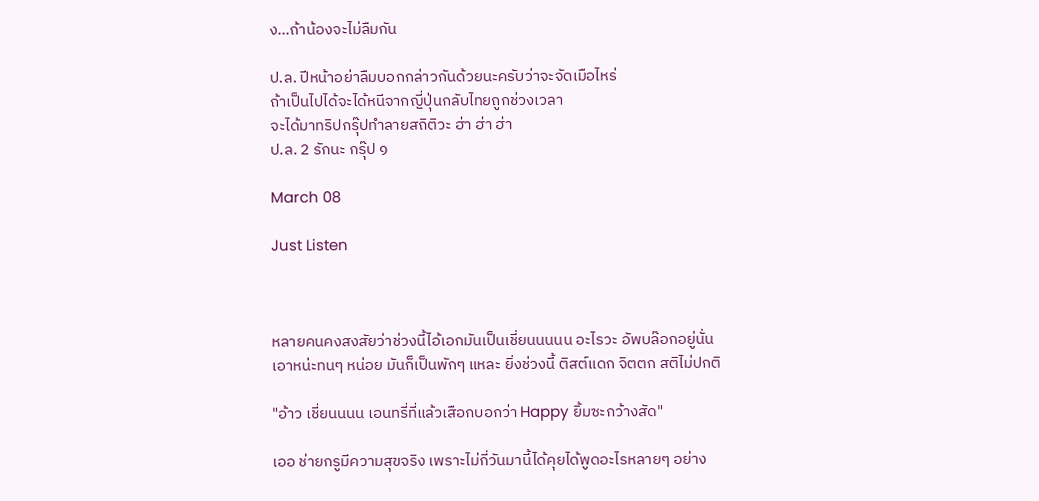ง...ถ้าน้องจะไม่ลืมกัน

ป.ล. ปีหน้าอย่าลืมบอกกล่าวกันด้วยนะครับว่าจะจัดเมือไหร่
ถ้าเป็นไปได้จะได้หนีจากญี่ปุ่นกลับไทยถูกช่วงเวลา
จะได้มาทริปกรุ๊ปทำลายสถิติวะ ฮ่า ฮ่า ฮ่า
ป.ล. 2 รักนะ กรุ๊ป ๑

March 08

Just Listen



หลายคนคงสงสัยว่าช่วงนี้ไอ้เอกมันเป็นเชี่ยนนนนน อะไรวะ อัพบล๊อกอยู่นั่น
เอาหน่ะทนๆ หน่อย มันก็เป็นพักๆ แหละ ยิ่งช่วงนี้ ติสต์แดก จิตตก สติไม่ปกติ

"อ้าว เชี่ยนนนน เอนทรี่ที่แล้วเสือกบอกว่า Happy ยิ้มซะกว้างสัด"

เออ ช่ายกรูมีความสุขจริง เพราะไม่กี่วันมานี้ได้คุยได้พูดอะไรหลายๆ อย่าง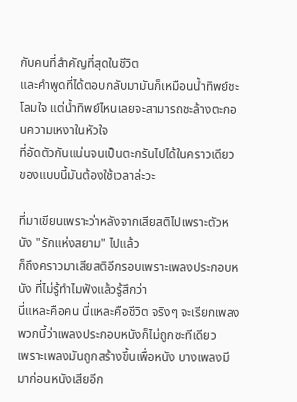กับคนที่สำคัญที่สุดในชีวิต
และคำพูดที่ได้ตอบกลับมามันก็เหมือนน้ำทิพย์ชะโลมใจ แต่น้ำทิพย์ไหนเลยจะสามารถชะล้างตะกอนความเหงาในหัวใจ
ที่อัดตัวกันแน่นจนเป็นตะกรันไปได้ในคราวเดียว ของแบบนี้มันต้องใช้เวลาล่ะวะ

ที่มาเขียนเพราะว่าหลังจากเสียสติไปเพราะตัวหนัง "รักแห่งสยาม" ไปแล้ว
ก็ถึงคราวมาเสียสติอีกรอบเพราะเพลงประกอบหนัง ที่ไม่รู้ทำไมฟังแล้วรู้สึกว่า
นี่แหละคือคน นี่แหละคือชีวิต จริงๆ จะเรียกเพลงพวกนี้ว่าเพลงประกอบหนังก็ไม่ถูกซะทีเดียว
เพราะเพลงมันถูกสร้างขึ้นเพื่อหนัง บางเพลงมีมาก่อนหนังเสียอีก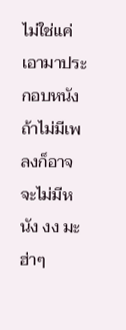ไม่ใช่แค่เอามาประกอบหนัง ถ้าไม่มีเพลงก็อาจจะไม่มีหนัง งง มะ ฮ่าๆ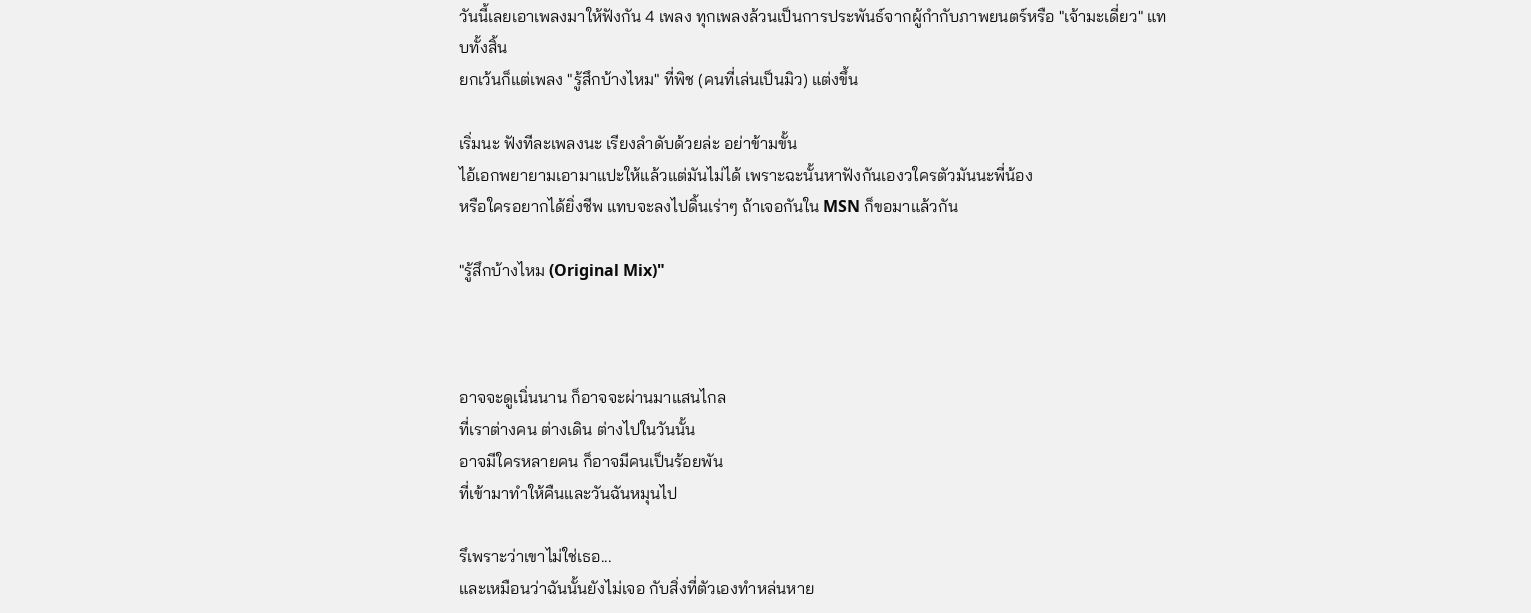วันนี้เลยเอาเพลงมาให้ฟังกัน 4 เพลง ทุกเพลงล้วนเป็นการประพันธ์จากผู้กำกับภาพยนตร์หรือ "เจ้ามะเดี่ยว" แทบทั้งสิ้น
ยกเว้นก็แต่เพลง "รู้สึกบ้างไหม" ที่พิช (คนที่เล่นเป็นมิว) แต่งขึ้น

เริ่มนะ ฟังทีละเพลงนะ เรียงลำดับด้วยล่ะ อย่าข้ามขั้น
ไอ้เอกพยายามเอามาแปะให้แล้วแต่มันไม่ได้ เพราะฉะนั้นหาฟังกันเองวใครตัวมันนะพี่น้อง
หรือใครอยากได้ยิ่งชีพ แทบจะลงไปดิ้นเร่าๆ ถ้าเจอกันใน MSN ก็ขอมาแล้วกัน

"รู้สึกบ้างไหม (Original Mix)"



อาจจะดูเนิ่นนาน ก็อาจจะผ่านมาแสนไกล
ที่เราต่างคน ต่างเดิน ต่างไปในวันนั้น
อาจมีใครหลายคน ก็อาจมีคนเป็นร้อยพัน
ที่เข้ามาทำให้คืนและวันฉันหมุนไป

รึเพราะว่าเขาไม่ใช่เธอ...
และเหมือนว่าฉันนั้นยังไม่เจอ กับสิ่งที่ตัวเองทำหล่นหาย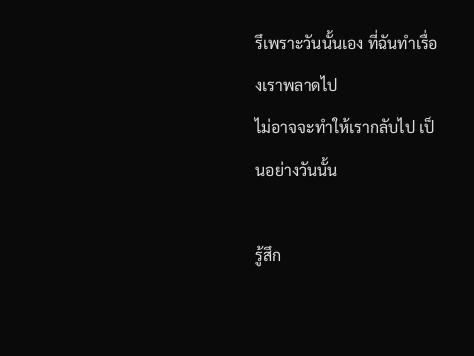รึเพราะวันนั้นเอง ที่ฉันทำเรื่องเราพลาดไป
ไม่อาจจะทำให้เรากลับไป เป็นอย่างวันนั้น

รู้สึก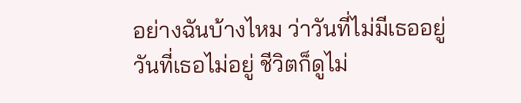อย่างฉันบ้างไหม ว่าวันที่ไม่มีเธออยู่
วันที่เธอไม่อยู่ ชีวิตก็ดูไม่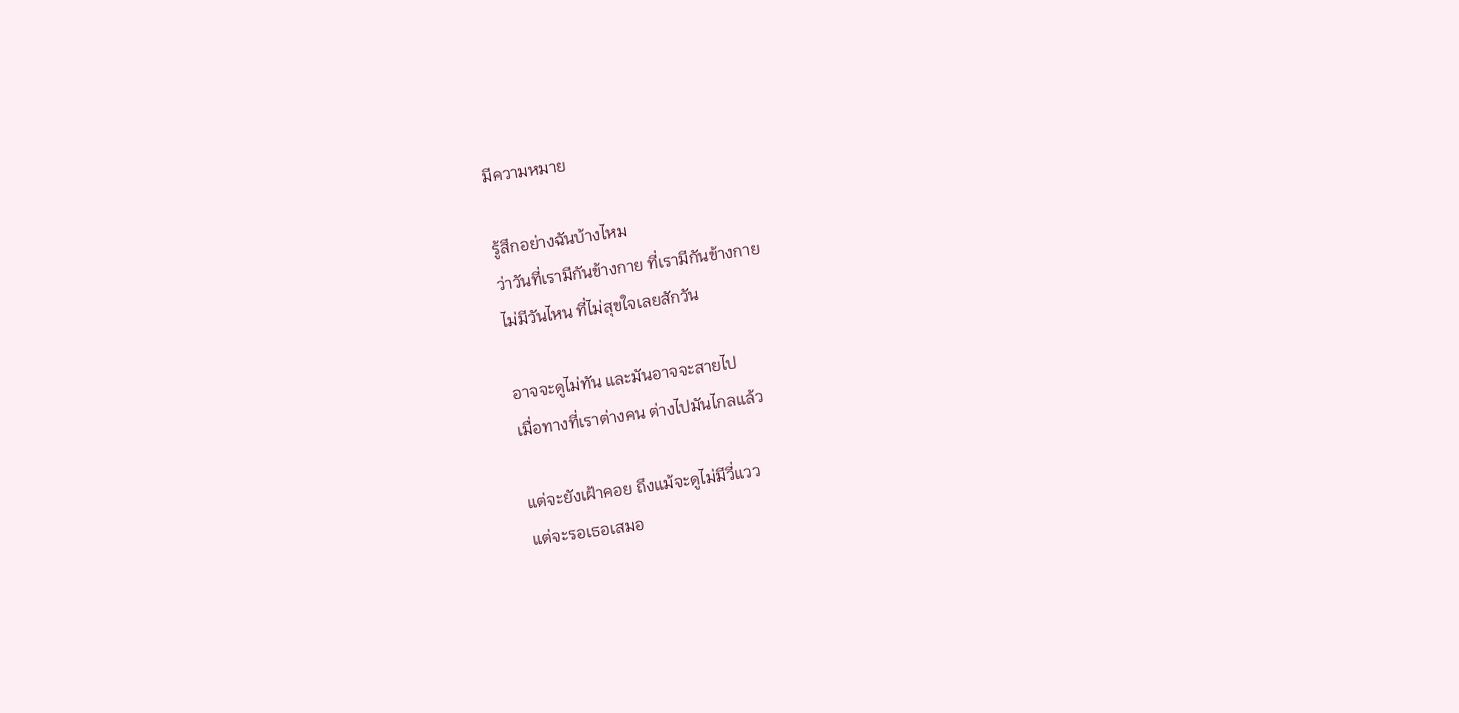มีความหมาย

รู้สึกอย่างฉันบ้างไหม
ว่าวันที่เรามีกันข้างกาย ที่เรามีกันข้างกาย
ไม่มีวันไหน ที่ไม่สุขใจเลยสักวัน

อาจจะดูไม่ทัน และมันอาจจะสายไป
เมื่อทางที่เราต่างคน ต่างไปมันไกลแล้ว

แต่จะยังเฝ้าคอย ถึงแม้จะดูไม่มีวี่แวว
แต่จะรอเธอเสมอ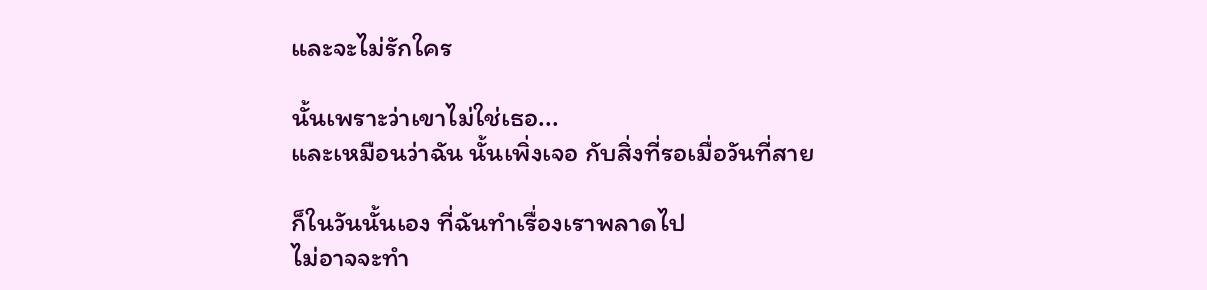และจะไม่รักใคร

นั้นเพราะว่าเขาไม่ใช่เธอ...
และเหมือนว่าฉัน นั้นเพิ่งเจอ กับสิ่งที่รอเมื่อวันที่สาย

ก็ในวันนั้นเอง ที่ฉันทำเรื่องเราพลาดไป
ไม่อาจจะทำ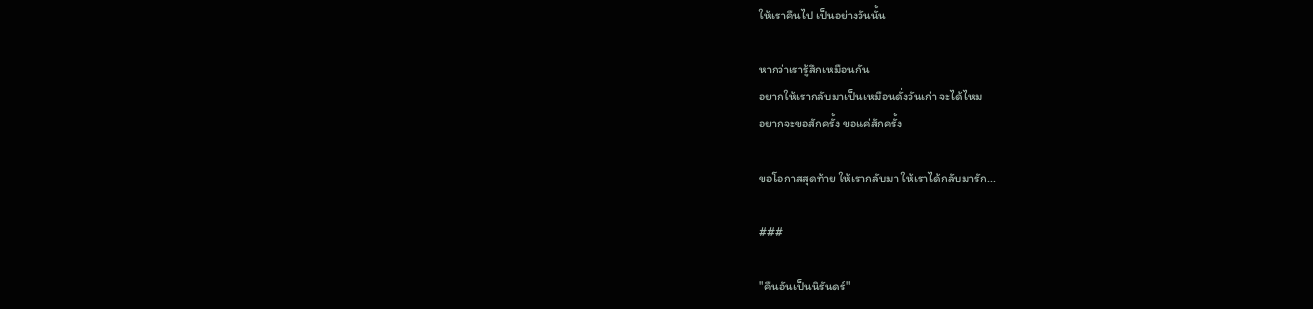ให้เราคืนไป เป็นอย่างวันนั้น

หากว่าเรารู้สึกเหมือนกัน
อยากให้เรากลับมาเป็นเหมือนดั่งวันเก่า จะได้ไหม
อยากจะขอสักครั้ง ขอแค่สักครั้ง

ขอโอกาสสุดท้าย ให้เรากลับมา ให้เราได้กลับมารัก...

###

"คืนอันเป็นนิรันดร์"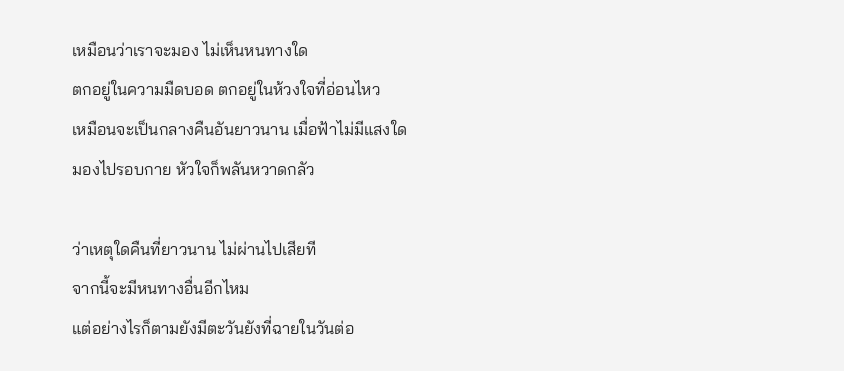เหมือนว่าเราจะมอง ไม่เห็นหนทางใด
ตกอยู่ในความมืดบอด ตกอยู่ในห้วงใจที่อ่อนไหว
เหมือนจะเป็นกลางคืนอันยาวนาน เมื่อฟ้าไม่มีแสงใด
มองไปรอบกาย หัวใจก็พลันหวาดกลัว

ว่าเหตุใดคืนที่ยาวนาน ไม่ผ่านไปเสียที
จากนี้จะมีหนทางอื่นอีกไหม
แต่อย่างไรก็ตามยังมีตะวันยังที่ฉายในวันต่อ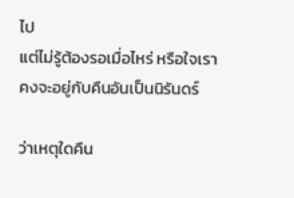ไป
แต่ไม่รู้ต้องรอเมื่อไหร่ หรือใจเราคงจะอยู่กับคืนอันเป็นนิรันดร์

ว่าเหตุใดคืน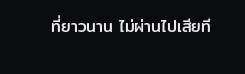ที่ยาวนาน ไม่ผ่านไปเสียที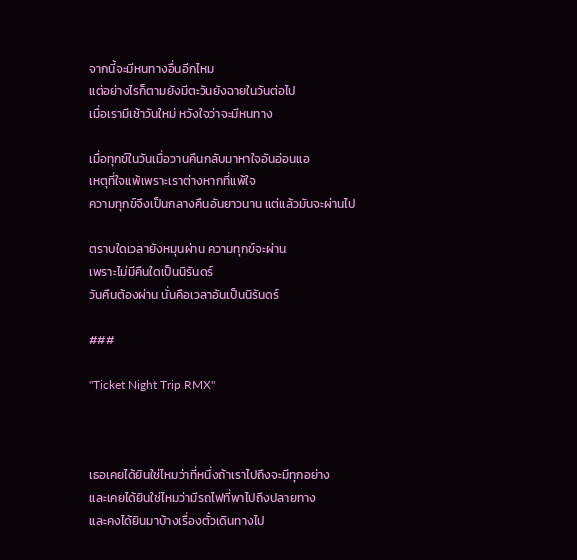จากนี้จะมีหนทางอื่นอีกไหม
แต่อย่างไรก็ตามยังมีตะวันยังฉายในวันต่อไป
เมื่อเรามีเช้าวันใหม่ หวังใจว่าจะมีหนทาง

เมื่อทุกข์ในวันเมื่อวานคืนกลับมาหาใจอันอ่อนแอ
เหตุที่ใจแพ้เพราะเราต่างหากที่แพ้ใจ
ความทุกข์จึงเป็นกลางคืนอันยาวนาน แต่แล้วมันจะผ่านไป

ตราบใดเวลายังหมุนผ่าน ความทุกข์จะผ่าน
เพราะไม่มีคืนใดเป็นนิรันดร์
วันคืนต้องผ่าน นั่นคือเวลาอันเป็นนิรันดร์

###

"Ticket Night Trip RMX"



เธอเคยได้ยินใช่ไหมว่าที่หนึ่งถ้าเราไปถึงจะมีทุกอย่าง
และเคยได้ยินใช่ไหมว่ามีรถไฟที่พาไปถึงปลายทาง
และคงได้ยินมาบ้างเรื่องตั๋วเดินทางไป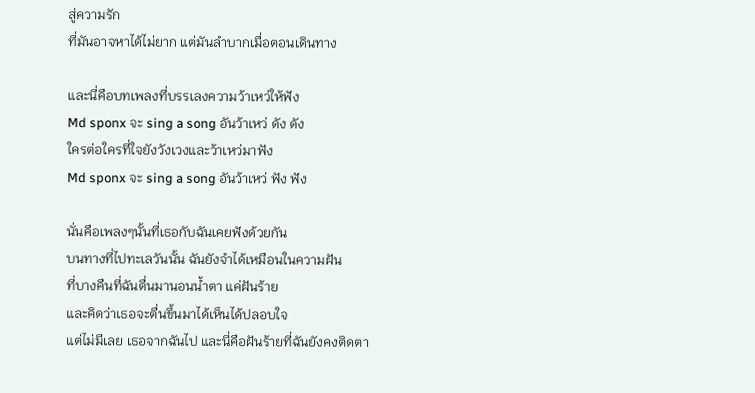สู่ความรัก
ที่มันอาจหาได้ไม่ยาก แต่มันลำบากเมื่อตอนเดินทาง

และนี่คือบทเพลงที่บรรเลงความว้าเหว่ให้ฟัง
Md sponx จะ sing a song อันว้าเหว่ ดัง ดัง
ใครต่อใครที่ใจยังวังเวงและว้าเหว่มาฟัง
Md sponx จะ sing a song อันว้าเหว่ ฟัง ฟัง

นั่นคือเพลงๆนั้นที่เธอกับฉันเคยฟังด้วยกัน
บนทางที่ไปทะเลวันนั้น ฉันยังจำได้เหมือนในความฝัน
ที่บางคืนที่ฉันตื่นมานอนน้ำตา แค่ฝันร้าย
และคิดว่าเธอจะตื่นขึ้นมาได้เห็นได้ปลอบใจ
แต่ไม่มีเลย เธอจากฉันไป และนี่คือฝันร้ายที่ฉันยังคงติดตา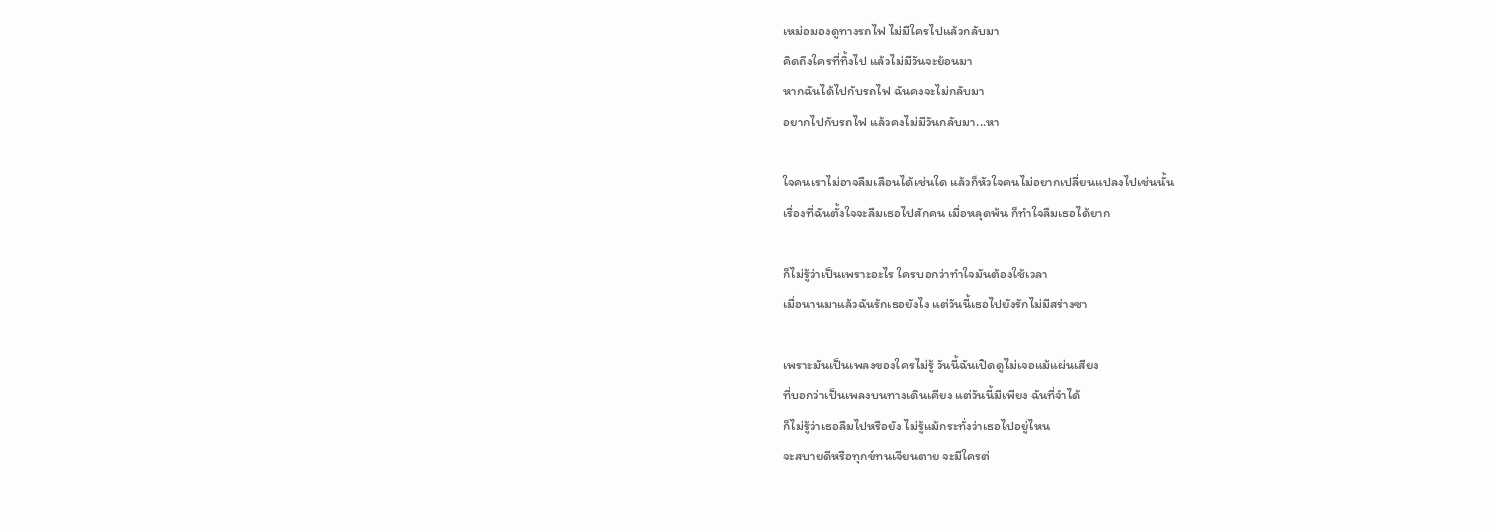เหม่อมองดูทางรถไฟ ไม่มีใครไปแล้วกลับมา
คิดถึงใครที่ทิ้งไป แล้วไม่มีวันจะย้อนมา
หากฉันได้ไปกับรถไฟ ฉันคงจะไม่กลับมา
อยากไปกับรถไฟ แล้วคงไม่มีวันกลับมา...หา

ใจคนเราไม่อาจลืมเลือนได้เช่นใด แล้วก็หัวใจคนไม่อยากเปลี่ยนแปลงไปเช่นนั้น
เรื่องที่ฉันตั้งใจจะลืมเธอไปสักคน เมื่อหลุดพ้น ก็ทำใจลืมเธอได้ยาก

ก็ไม่รู้ว่าเป็นเพราะอะไร ใครบอกว่าทำใจมันต้องใช้เวลา
เมื่อนานมาแล้วฉันรักเธอยังไง แต่วันนี้เธอไปยังรักไม่มีสร่างซา

เพราะมันเป็นเพลงของใครไม่รู้ วันนี้ฉันเปิดดูไม่เจอแม้แผ่นเสียง
ที่บอกว่าเป็นเพลงบนทางเดินเคียง แต่วันนี้มีเพียง ฉันที่จำได้
ก็ไม่รู้ว่าเธอลืมไปหรือยัง ไม่รู้แม้กระทั่งว่าเธอไปอยู่ไหน
จะสบายดีหรือทุกข์ทนเจียนตาย จะมีใครต่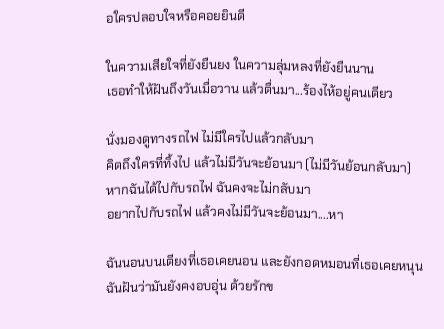อใครปลอบใจหรือคอยยินดี

ในความเสียใจที่ยังยืนยง ในความลุ่มหลงที่ยังยืนนาน
เธอทำให้ฝันถึงวันเมื่อวาน แล้วตื่นมา...ร้องไห้อยู่คนเดียว

นั่งมองดูทางรถไฟ ไม่มีใครไปแล้วกลับมา
คิดถึงใครที่ทิ้งไป แล้วไม่มีวันจะย้อนมา (ไม่มีวันย้อนกลับมา)
หากฉันได้ไปกับรถไฟ ฉันคงจะไม่กลับมา
อยากไปกับรถไฟ แล้วคงไม่มีวันจะย้อนมา....หา

ฉันนอนบนเตียงที่เธอเคยนอน และยังกอดหมอนที่เธอเคยหนุน
ฉันฝันว่ามันยังคงอบอุ่น ด้วยรักข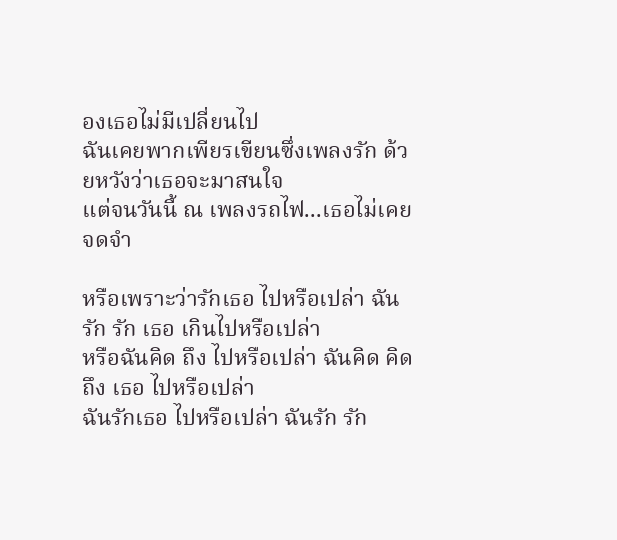องเธอไม่มีเปลี่ยนไป
ฉันเคยพากเพียรเขียนซึ่งเพลงรัก ด้วยหวังว่าเธอจะมาสนใจ
แต่จนวันนี้ ณ เพลงรถไฟ...เธอไม่เคยจดจำ

หรือเพราะว่ารักเธอ ไปหรือเปล่า ฉันรัก รัก เธอ เกินไปหรือเปล่า
หรือฉันคิด ถึง ไปหรือเปล่า ฉันคิด คิดถึง เธอ ไปหรือเปล่า
ฉันรักเธอ ไปหรือเปล่า ฉันรัก รัก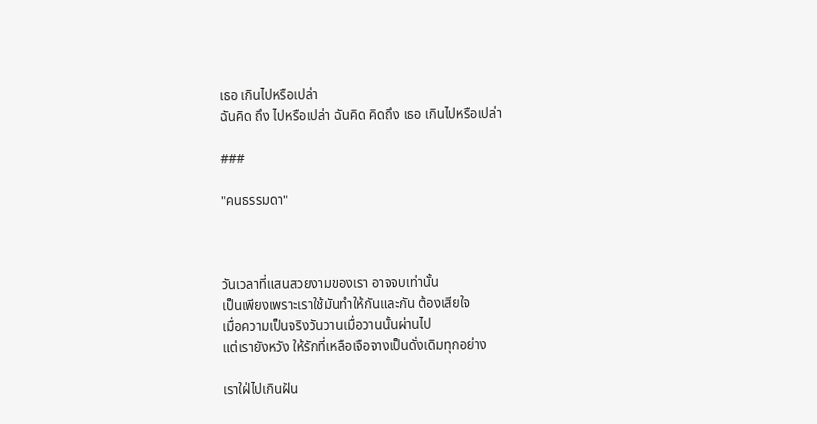เธอ เกินไปหรือเปล่า
ฉันคิด ถึง ไปหรือเปล่า ฉันคิด คิดถึง เธอ เกินไปหรือเปล่า

###

"คนธรรมดา"



วันเวลาที่แสนสวยงามของเรา อาจจบเท่านั้น
เป็นเพียงเพราะเราใช้มันทำให้กันและกัน ต้องเสียใจ
เมื่อความเป็นจริงวันวานเมื่อวานนั้นผ่านไป
แต่เรายังหวัง ให้รักที่เหลือเจือจางเป็นดั่งเดิมทุกอย่าง

เราใฝ่ไปเกินฝัน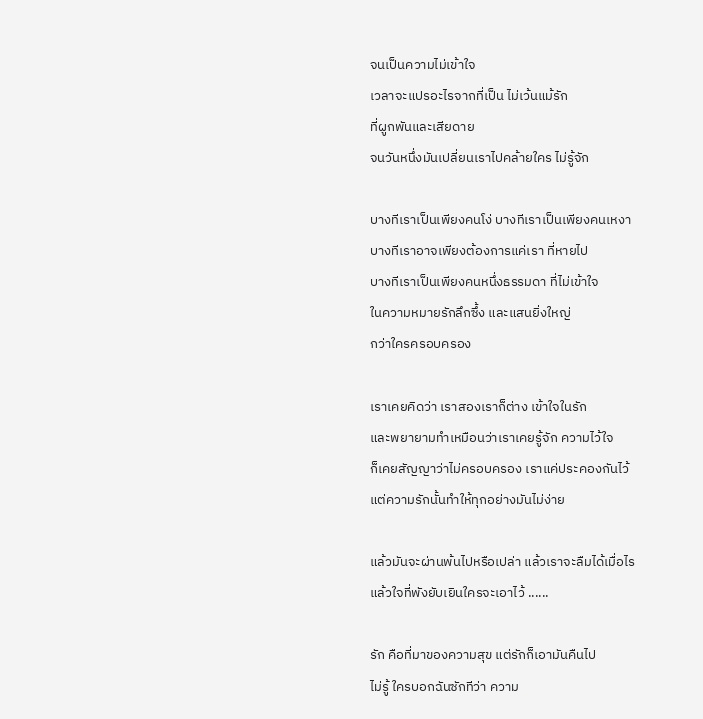จนเป็นความไม่เข้าใจ
เวลาจะแปรอะไรจากที่เป็น ไม่เว้นแม้รัก
ที่ผูกพันและเสียดาย
จนวันหนึ่งมันเปลี่ยนเราไปคล้ายใคร ไม่รู้จัก

บางทีเราเป็นเพียงคนโง่ บางทีเราเป็นเพียงคนเหงา
บางทีเราอาจเพียงต้องการแค่เรา ที่หายไป
บางทีเราเป็นเพียงคนหนึ่งธรรมดา ที่ไม่เข้าใจ
ในความหมายรักลึกซึ้ง และแสนยิ่งใหญ่
กว่าใครครอบครอง

เราเคยคิดว่า เราสองเราก็ต่าง เข้าใจในรัก
และพยายามทำเหมือนว่าเราเคยรู้จัก ความไว้ใจ
ก็เคยสัญญาว่าไม่ครอบครอง เราแค่ประคองกันไว้
แต่ความรักนั้นทำให้ทุกอย่างมันไม่ง่าย

แล้วมันจะผ่านพ้นไปหรือเปล่า แล้วเราจะลืมได้เมื่อไร
แล้วใจที่พังยับเยินใครจะเอาไว้ ......

รัก คือที่มาของความสุข แต่รักก็เอามันคืนไป
ไม่รู้ ใครบอกฉันซักทีว่า ความ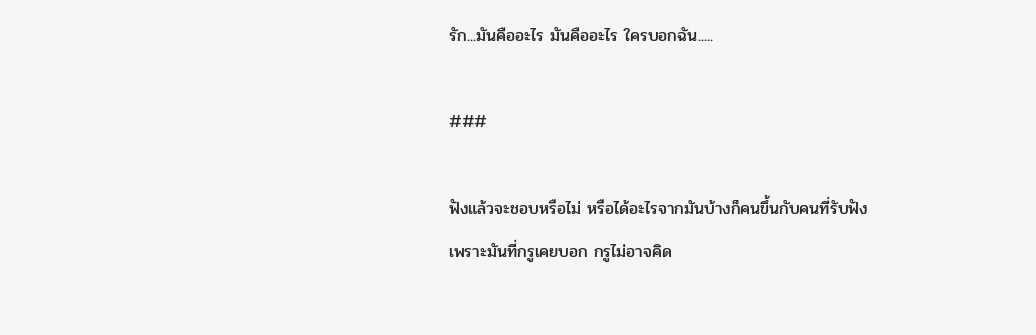รัก...มันคืออะไร มันคืออะไร ใครบอกฉัน.....

###

ฟังแล้วจะชอบหรือไม่ หรือได้อะไรจากมันบ้างก็คนขึ้นกับคนที่รับฟัง
เพราะมันที่กรูเคยบอก กรูไม่อาจคิด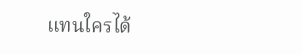แทนใครได้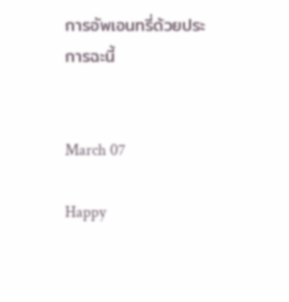การอัพเอนทรี่ด้วยประการฉะนี้


March 07

Happy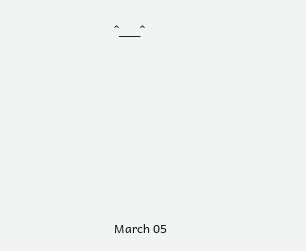^___^







March 05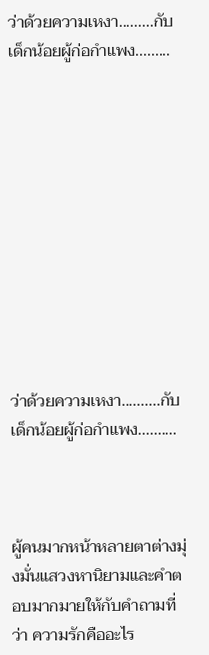ว่าด้วยความเหงา.........กับเด็กน้อยผู้ก่อกำแพง.........











ว่าด้วยความเหงา..........กับเด็กน้อยผู้ก่อกำแพง..........



ผู้คนมากหน้าหลายตาต่างมุ่งมั่นแสวงหานิยามและคำตอบมากมายให้กับคำถามที่ว่า ความรักคืออะไร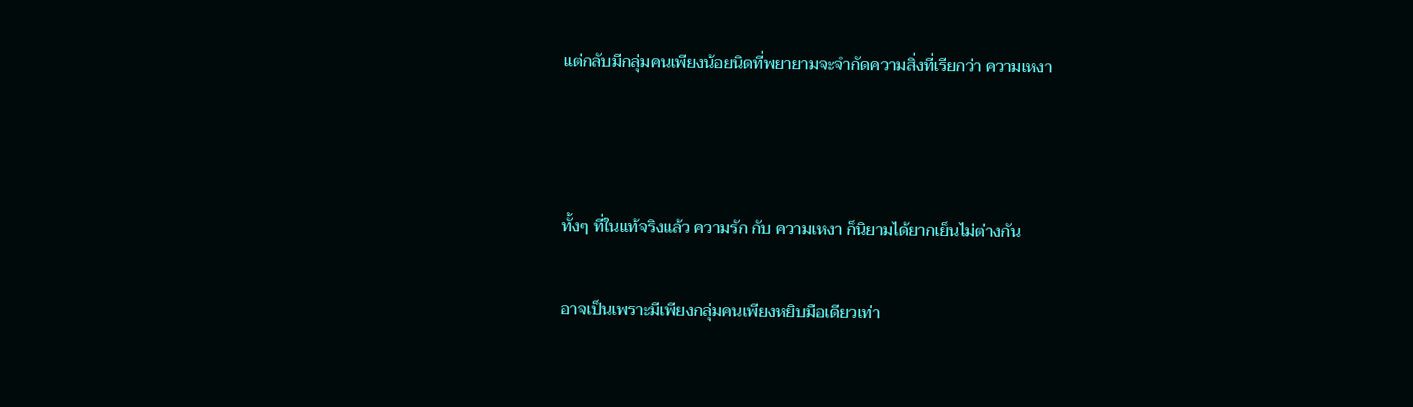แต่กลับมีกลุ่มคนเพียงน้อยนิดที่พยายามจะจำกัดความสิ่งที่เรียกว่า ความเหงา



ทั้งๆ ที่ในแท้จริงแล้ว ความรัก กับ ความเหงา ก็นิยามได้ยากเย็นไม่ต่างกัน

อาจเป็นเพราะมีเพียงกลุ่มคนเพียงหยิบมือเดียวเท่า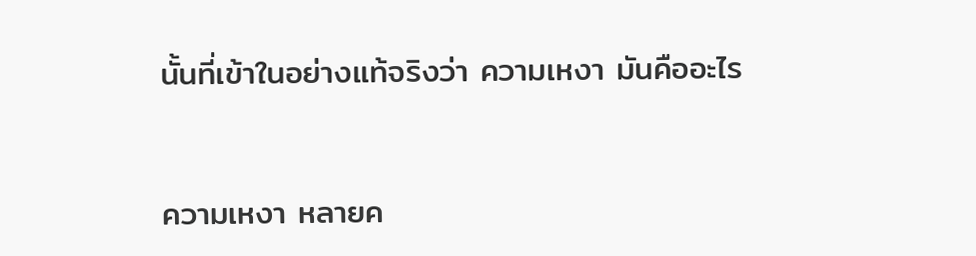นั้นที่เข้าในอย่างแท้จริงว่า ความเหงา มันคืออะไร



ความเหงา หลายค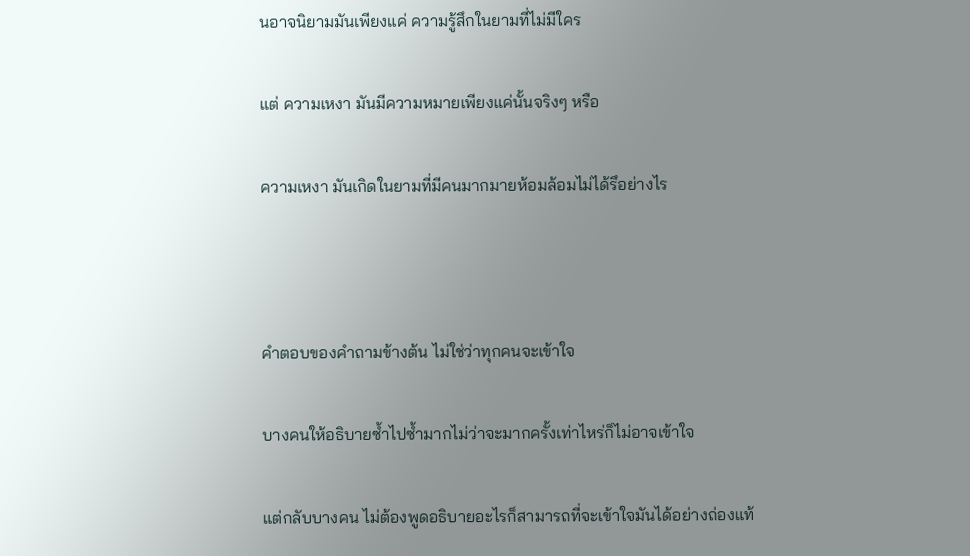นอาจนิยามมันเพียงแค่ ความรู้สึกในยามที่ไม่มีใคร

แต่ ความเหงา มันมีความหมายเพียงแค่นั้นจริงๆ หรือ

ความเหงา มันเกิดในยามที่มีคนมากมายห้อมล้อมไม่ได้รึอย่างไร



คำตอบของคำถามข้างต้น ไม่ใช่ว่าทุกคนจะเข้าใจ

บางคนให้อธิบายซ้ำไปซ้ำมากไม่ว่าจะมากครั้งเท่าไหร่ก็ไม่อาจเข้าใจ

แต่กลับบางคน ไม่ต้องพูดอธิบายอะไรก็สามารถที่จะเข้าใจมันได้อย่างถ่องแท้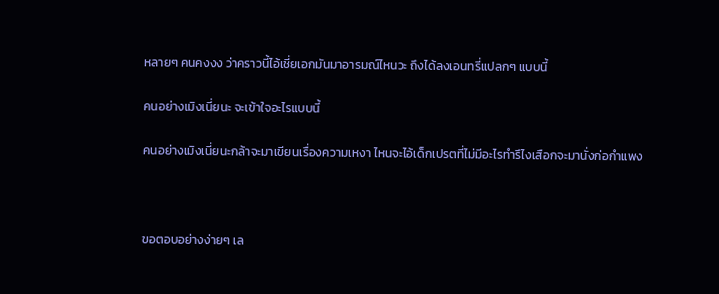หลายๆ คนคงงง ว่าคราวนี้ไอ้เชี่ยเอกมันมาอารมณ์ไหนวะ ถึงได้ลงเอนทรี่แปลกๆ แบบนี้

คนอย่างเมิงเนี่ยนะ จะเข้าใจอะไรแบบนี้

คนอย่างเมิงเนี่ยนะกล้าจะมาเขียนเรื่องความเหงา ไหนจะไอ้เด็กเปรตที่ไม่มีอะไรทำรึไงเสือกจะมานั่งก่อกำแพง



ขอตอบอย่างง่ายๆ เล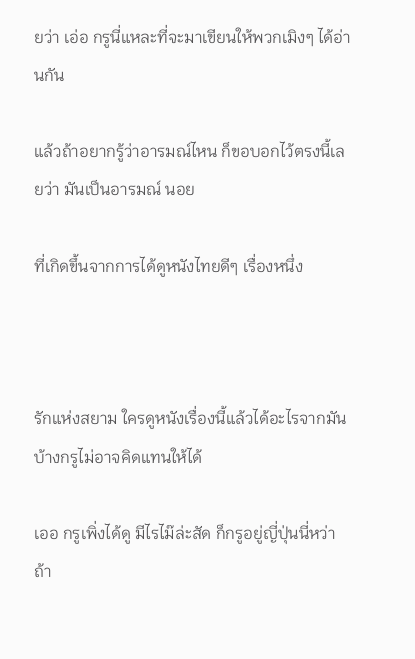ยว่า เอ่อ กรูนี่แหละที่จะมาเขียนให้พวกเมิงๆ ได้อ่านกัน

แล้วถ้าอยากรู้ว่าอารมณ์ไหน ก็ขอบอกไว้ตรงนี้เลยว่า มันเป็นอารมณ์ นอย

ที่เกิดขึ้นจากการได้ดูหนังไทยดีๆ เรื่องหนึ่ง



รักแห่งสยาม ใครดูหนังเรื่องนี้แล้วได้อะไรจากมันบ้างกรูไม่อาจคิดแทนให้ได้

เออ กรูเพิ่งได้ดู มีไรไม๊ล่ะสัด ก็กรูอยู่ญี่ปุ่นนี่หว่า ถ้า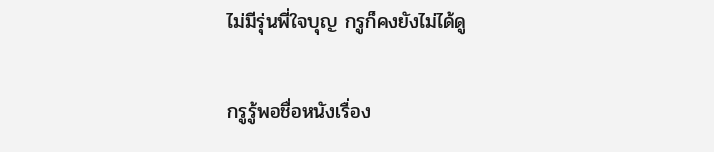ไม่มีรุ่นพี่ใจบุญ กรูก็คงยังไม่ได้ดู

กรูรู้พอชื่อหนังเรื่อง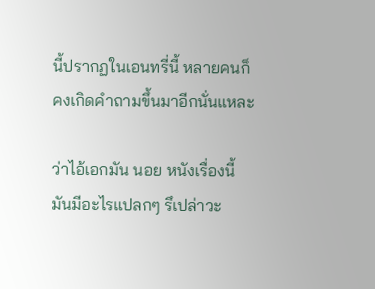นี้ปรากฏในเอนทรี่นี้ หลายคนก็คงเกิดคำถามขึ้นมาอีกนั่นแหละ

ว่าไอ้เอกมัน นอย หนังเรื่องนี้ มันมีอะไรแปลกๆ รึเปล่าวะ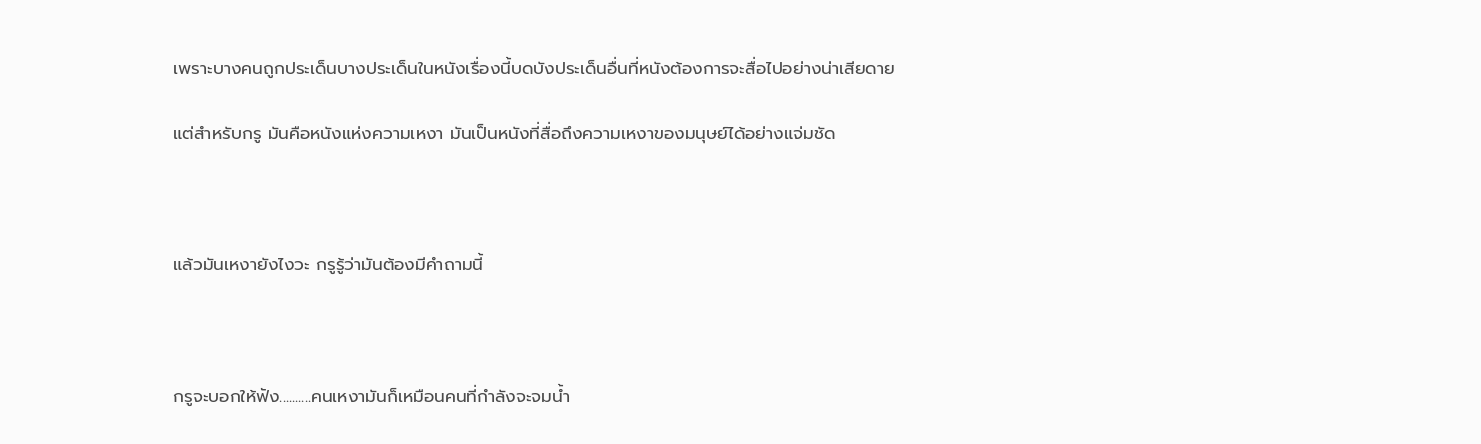เพราะบางคนถูกประเด็นบางประเด็นในหนังเรื่องนี้บดบังประเด็นอื่นที่หนังต้องการจะสื่อไปอย่างน่าเสียดาย

แต่สำหรับกรู มันคือหนังแห่งความเหงา มันเป็นหนังที่สื่อถึงความเหงาของมนุษย์ได้อย่างแจ่มชัด



แล้วมันเหงายังไงวะ กรูรู้ว่ามันต้องมีคำถามนี้



กรูจะบอกให้ฟัง..........คนเหงามันก็เหมือนคนที่กำลังจะจมน้ำ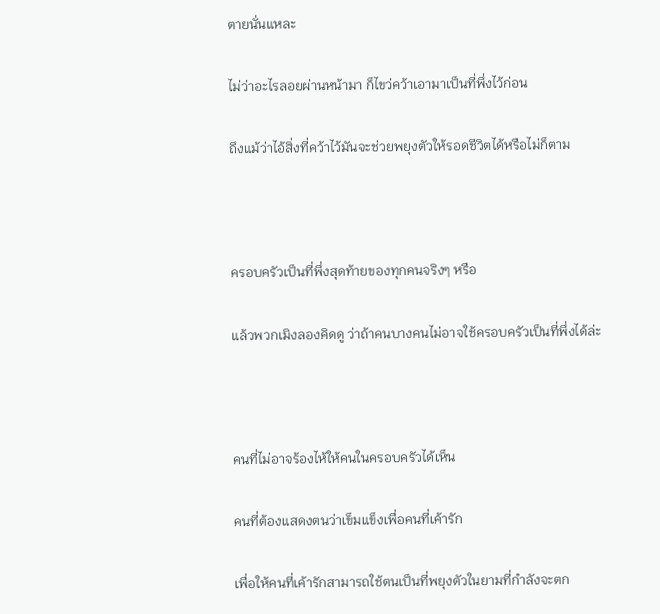ตายนั่นแหละ

ไม่ว่าอะไรลอยผ่านหน้ามา ก็ไขว่คว้าเอามาเป็นที่พึ่งไว้ก่อน

ถึงแม้ว่าไอ้สิ่งที่คว้าไว้มันจะช่วยพยุงตัวให้รอดชีวิตได้หรือไม่ก็ตาม



ครอบครัวเป็นที่พึ่งสุดท้ายของทุกคนจริงๆ หรือ

แล้วพวกเมิงลองคิดดู ว่าถ้าคนบางคนไม่อาจใช้ครอบครัวเป็นที่พึ่งได้ล่ะ



คนที่ไม่อาจร้องไห้ให้คนในครอบครัวได้เห็น

คนที่ต้องแสดงตนว่าเข็มแข็งเพื่อคนที่เค้ารัก

เพื่อให้คนที่เค้ารักสามารถใช้ตนเป็นที่พยุงตัวในยามที่กำลังจะตก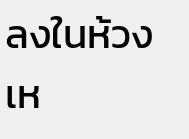ลงในห้วงเห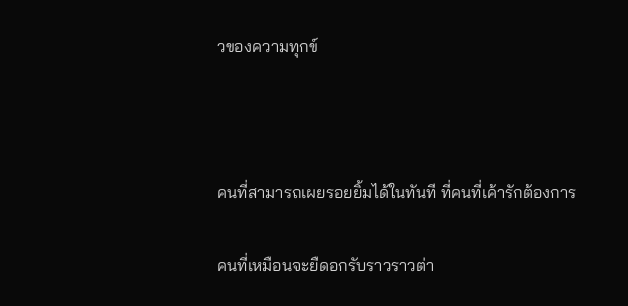วของความทุกข์



คนที่สามารถเผยรอยยิ้มได้ในทันที ที่คนที่เค้ารักต้องการ

คนที่เหมือนจะยืดอกรับราวราวต่า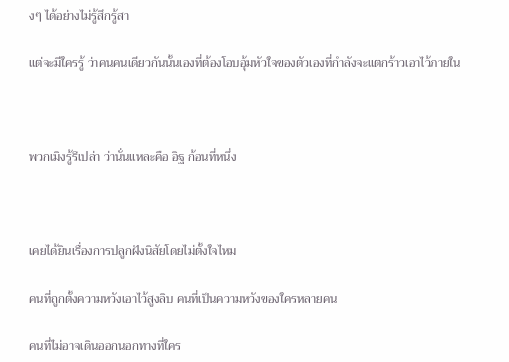งๆ ได้อย่างไม่รู้สึกรู้สา

แต่จะมีใครรู้ ว่าคนคนเดียวกันนั้นเองที่ต้องโอบอุ้มหัวใจของตัวเองที่กำลังจะแตกร้าวเอาไว้ภายใน



พวกเมิงรู้รึเปล่า ว่านั่นแหละคือ อิฐ ก้อนที่หนึ่ง



เคยได้ยินเรื่องการปลูกฝังนิสัยโดยไม่ตั้งใจไหม

คนที่ถูกตั้งความหวังเอาไว้สูงลิบ คนที่เป็นความหวังของใครหลายคน

คนที่ไม่อาจเดินออกนอกทางที่ใคร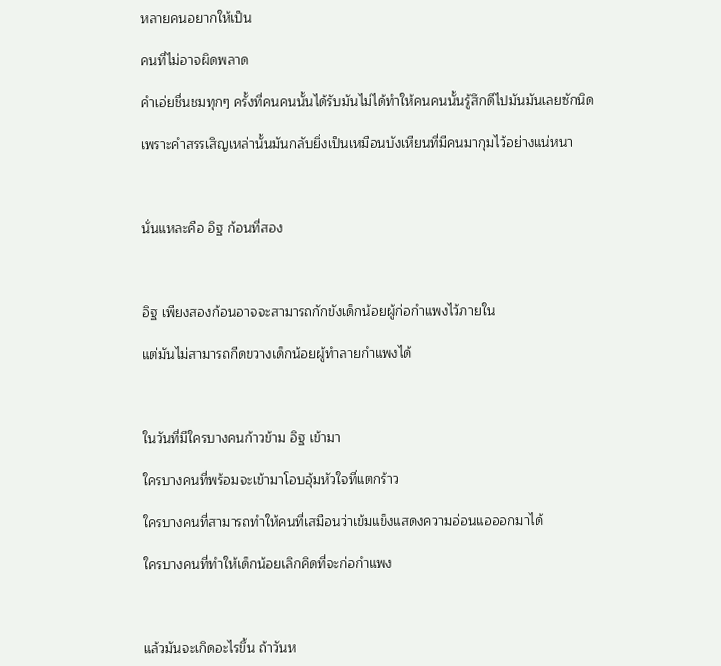หลายคนอยากให้เป็น

คนที่ไม่อาจผิดพลาด

คำเอ่ยชื่นชมทุกๆ ครั้งที่คนคนนั้นได้รับมันไม่ได้ทำให้คนคนนั้นรู้สึกดีไปมันมันเลยซักนิด

เพราะคำสรรเสิญเหล่านั้นมันกลับยิ่งเป็นเหมือนบังเหียนที่มีคนมากุมไว้อย่างแน่หนา



นั่นแหละคือ อิฐ ก้อนที่สอง



อิฐ เพียงสองก้อนอาจจะสามารถกักขังเด็กน้อยผู้ก่อกำแพงไว้ภายใน

แต่มันไม่สามารถกีดขวางเด็กน้อยผู้ทำลายกำแพงได้



ในวันที่มีใครบางคนก้าวข้าม อิฐ เข้ามา

ใครบางคนที่พร้อมจะเข้ามาโอบอุ้มหัวใจที่แตกร้าว

ใครบางคนที่สามารถทำให้คนที่เสมือนว่าเข้มแข็งแสดงความอ่อนแอออกมาได้

ใครบางคนที่ทำให้เด็กน้อยเลิกคิดที่จะก่อกำแพง



แล้วมันจะเกิดอะไรขึ้น ถ้าวันห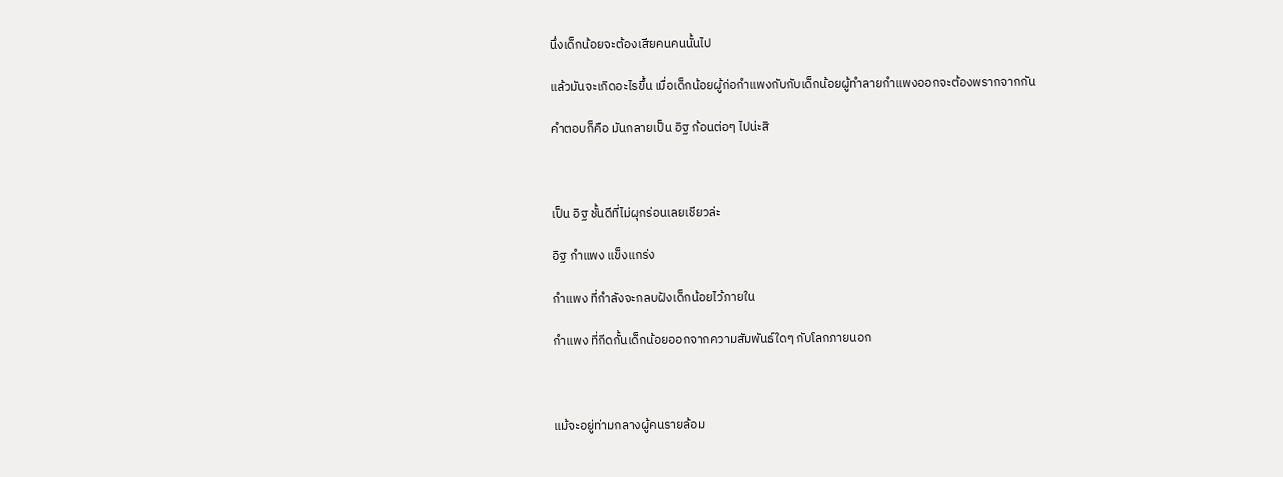นึ่งเด็กน้อยจะต้องเสียคนคนนั้นไป

แล้วมันจะเกิดอะไรขึ้น เมื่อเด็กน้อยผู้ก่อกำแพงกับกับเด็กน้อยผู้ทำลายกำแพงออกจะต้องพรากจากกัน

คำตอบก็คือ มันกลายเป็น อิฐ ก้อนต่อๆ ไปน่ะสิ



เป็น อิฐ ชั้นดีที่ไม่ผุกร่อนเลยเชียวล่ะ

อิฐ กำแพง แข็งแกร่ง

กำแพง ที่กำลังจะกลบฝังเด็กน้อยไว้ภายใน

กำแพง ที่กีดกั้นเด็กน้อยออกจากความสัมพันธ์ใดๆ กับโลกภายนอก



แม้จะอยู่ท่ามกลางผู้คนรายล้อม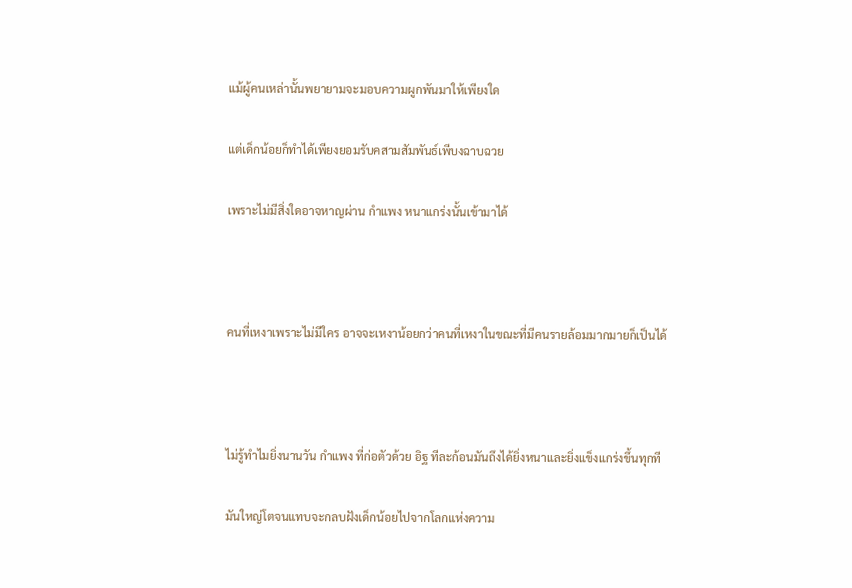แม้ผู้คนเหล่านั้นพยายามจะมอบความผูกพันมาให้เพียงใด

แต่เด็กน้อยก็ทำได้เพียงยอมรับคสามสัมพันธ์เพีบงฉาบฉวย

เพราะไม่มีสิ่งใดอาจหาญผ่าน กำแพง หนาแกร่งนั้นเข้ามาได้



คนที่เหงาเพราะไม่มีใคร อาจจะเหงาน้อยกว่าคนที่เหงาในขณะที่มีคนรายล้อมมากมายก็เป็นได้



ไม่รู้ทำไมยิ่งนานวัน กำแพง ที่ก่อตัวด้วย อิฐ ทีละก้อนมันถึงได้ยิ่งหนาและยิ่งแข็งแกร่งขึ้นทุกที

มันใหญ่โตจนแทบจะกลบฝังเด็กน้อยไปจากโลกแห่งความ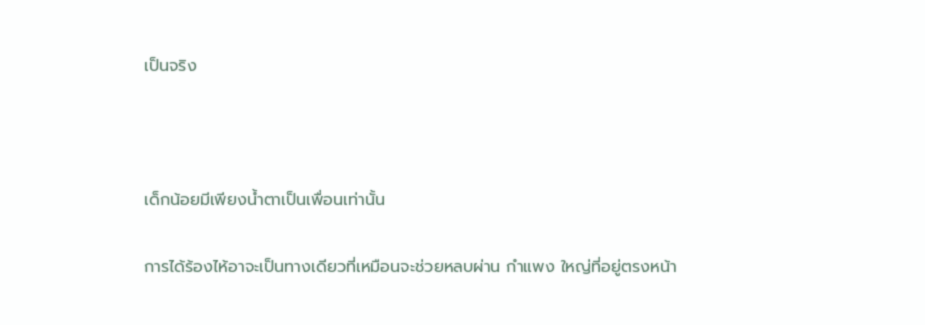เป็นจริง



เด็กน้อยมีเพียงน้ำตาเป็นเพื่อนเท่านั้น

การได้ร้องไห้อาจะเป็นทางเดียวที่เหมือนจะช่วยหลบผ่าน กำแพง ใหญ่ที่อยู่ตรงหน้า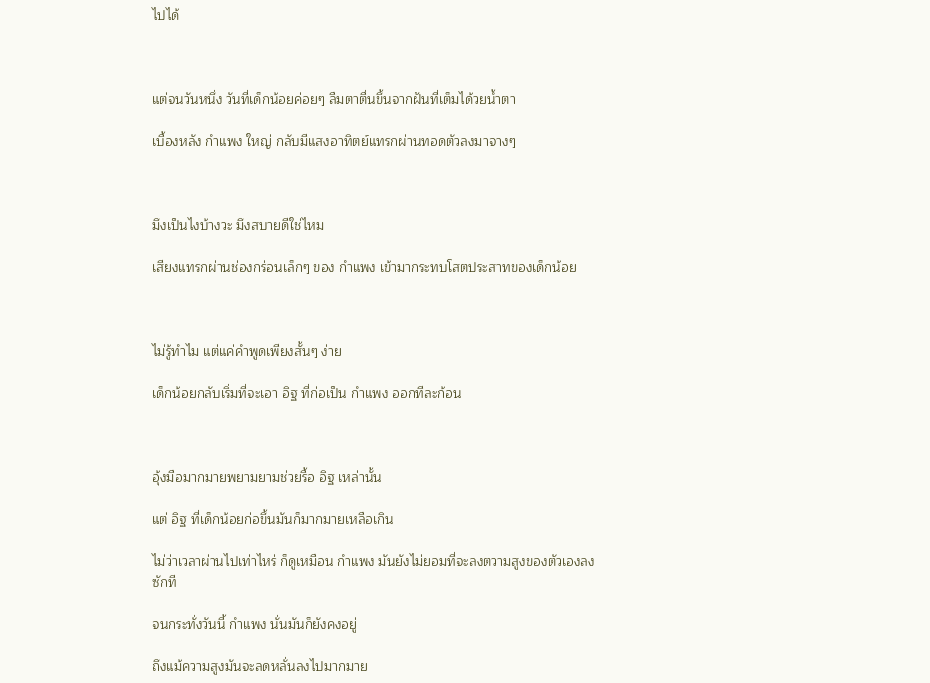ไปได้



แต่จนวันหนึ่ง วันที่เด็กน้อยค่อยๆ ลืมตาตื่นขึ้นจากฝันที่เต็มได้วยน้ำตา

เบื้องหลัง กำแพง ใหญ่ กลับมีแสงอาทิตย์แทรกผ่านทอดตัวลงมาจางๆ



มึงเป็นไงบ้างวะ มึงสบายดีใช่ไหม

เสียงแทรกผ่านช่องกร่อนเล็กๆ ของ กำแพง เข้ามากระทบโสตประสาทของเด็กน้อย



ไม่รู้ทำไม แต่แค่คำพูดเพียงสั้นๆ ง่าย

เด็กน้อยกลับเริ่มที่จะเอา อิฐ ที่ก่อเป็น กำแพง ออกทีละก้อน



อุ้งมือมากมายพยามยามช่วยรื้อ อิฐ เหล่านั้น

แต่ อิฐ ที่เด็กน้อยก่อขึ้นมันก็มากมายเหลือเกิน

ไม่ว่าเวลาผ่านไปเท่าไหร่ ก็ดูเหมือน กำแพง มันยังไม่ยอมที่จะลงตวามสูงของตัวเองลงซักที

จนกระทั่งวันนี้ กำแพง นั่นมันก็ยังคงอยู่

ถึงแม้ความสูงมันจะลดหลั่นลงไปมากมาย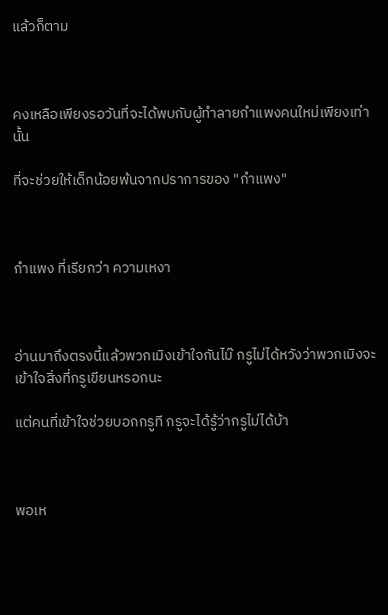แล้วก็ตาม



คงเหลือเพียงรอวันที่จะได้พบกับผู้ทำลายกำแพงคนใหม่เพียงเท่านั้น

ที่จะช่วยให้เด็กน้อยพ้นจากปราการของ "กำแพง"



กำแพง ที่เรียกว่า ความเหงา



อ่านมาถึงตรงนี้แล้วพวกเมิงเข้าใจกันไม๊ กรูไม่ได้หวังว่าพวกเมิงจะเข้าใจสิ่งที่กรูเขียนหรอกนะ

แต่คนที่เข้าใจช่วยบอกกรูที กรูจะได้รู้ว่ากรูไม่ได้บ้า



พอเห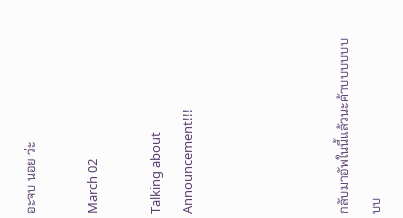อะจบ นอย ว่ะ

March 02

Talking about Announcement!!!




กลับมาอัพในนี้แล้วนะค้าบบบบบบบบ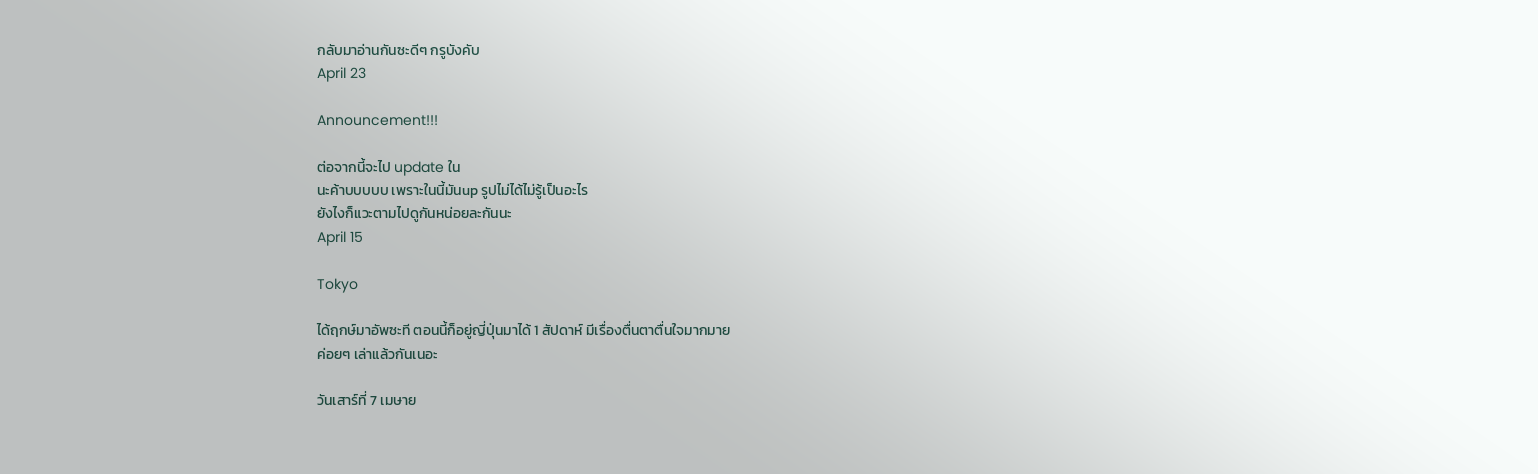กลับมาอ่านกันซะดีๆ กรูบังคับ
April 23

Announcement!!!

ต่อจากนี้จะไป update ใน
นะค้าบบบบบ เพราะในนี้มันup รูปไม่ได้ไม่รู้เป็นอะไร
ยังไงก็แวะตามไปดูกันหน่อยละกันนะ
April 15

Tokyo

ได้ฤกษ์มาอัพซะที ตอนนี้ก็อยู่ญี่ปุ่นมาได้ 1 สัปดาห์ มีเรื่องตื่นตาตื่นใจมากมาย
ค่อยๆ เล่าแล้วกันเนอะ

วันเสาร์ที่ 7 เมษาย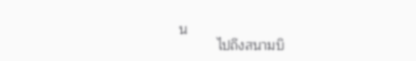น
          ไปถึงสนามบิ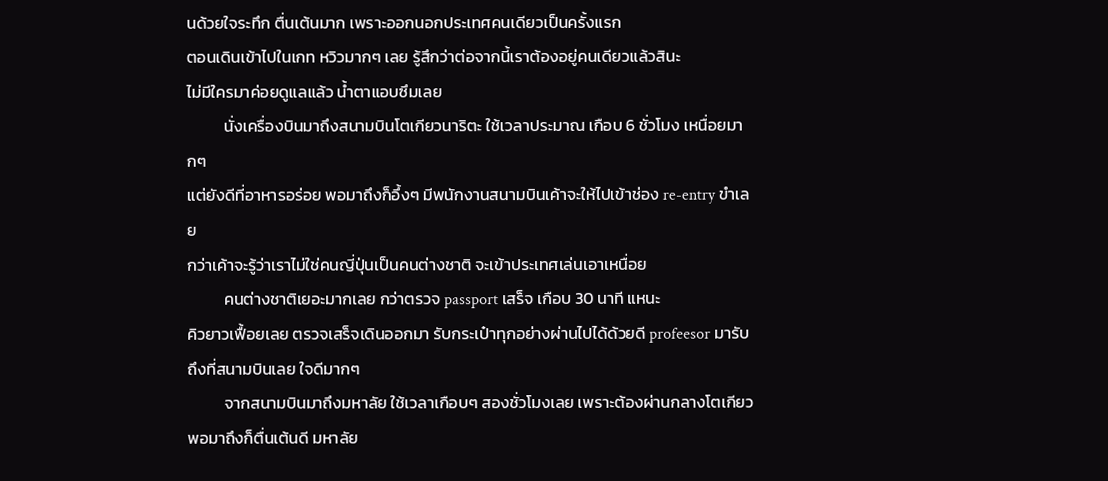นด้วยใจระทึก ตื่นเต้นมาก เพราะออกนอกประเทศคนเดียวเป็นครั้งแรก
ตอนเดินเข้าไปในเกท หวิวมากๆ เลย รู้สึกว่าต่อจากนี้เราต้องอยู่คนเดียวแล้วสินะ
ไม่มีใครมาค่อยดูแลแล้ว น้ำตาแอบซึมเลย
          นั่งเครื่องบินมาถึงสนามบินโตเกียวนาริตะ ใช้เวลาประมาณ เกือบ 6 ชั่วโมง เหนื่อยมากๆ
แต่ยังดีที่อาหารอร่อย พอมาถึงก็อึ้งๆ มีพนักงานสนามบินเค้าจะให้ไปเข้าช่อง re-entry ขำเลย
กว่าเค้าจะรู้ว่าเราไม่ใช่คนญี่ปุ่นเป็นคนต่างชาติ จะเข้าประเทศเล่นเอาเหนื่อย
          คนต่างชาติเยอะมากเลย กว่าตรวจ passport เสร็จ เกือบ 30 นาที แหนะ
คิวยาวเฟื้อยเลย ตรวจเสร็จเดินออกมา รับกระเป๋าทุกอย่างผ่านไปได้ด้วยดี profeesor มารับ
ถึงที่สนามบินเลย ใจดีมากๆ
          จากสนามบินมาถึงมหาลัย ใช้เวลาเกือบๆ สองชั่วโมงเลย เพราะต้องผ่านกลางโตเกียว
พอมาถึงก็ตื่นเต้นดี มหาลัย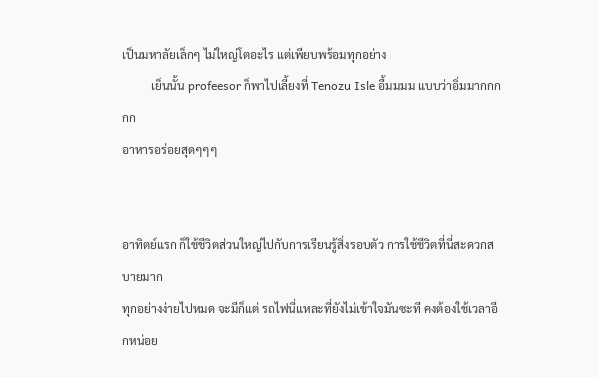เป็นมหาลัยเล็กๆ ไม่ใหญ่โตอะไร แต่เพียบพร้อมทุกอย่าง
          เย็นนั้น profeesor ก็พาไปเลี้ยงที่ Tenozu Isle อื้มมมม แบบว่าอิ่มมากกกกก
อาหารอร่อยสุดๆๆๆ


อาทิตย์แรก ก็ใช้ชีวิตส่วนใหญ่ไปกับการเรียนรู้สิ่งรอบตัว การใช้ชีวิตที่นี่สะดวกสบายมาก
ทุกอย่างง่ายไปหมด จะมีก็แต่ รถไฟนี่แหละที่ยังไม่เข้าใจมันซะที คงต้องใช้เวลาอีกหน่อย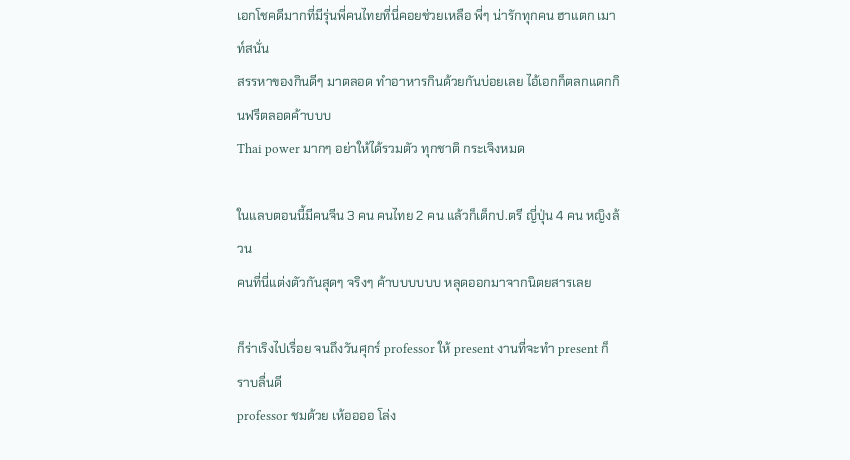เอกโชคดีมากที่มีรุ่นพี่คนไทยที่นี่คอยช่วยเหลือ พี่ๆ น่ารักทุกคน ฮาแตก เมาท์สนั่น
สรรหาของกินดีๆ มาตลอด ทำอาหารกินด้วยกันบ่อยเลย ไอ้เอกก็ตลกแดกกินฟรีตลอดค้าบบบ
Thai power มากๆ อย่าให้ได้รวมตัว ทุกชาติ กระเจิงหมด

ในแลบตอนนี้มีคนจีน 3 คน คนไทย 2 คน แล้วก็เด็กป.ตรี ญี่ปุ่น 4 คน หญิงล้วน
คนที่นี่แต่งตัวกันสุดๆ จริงๆ ค้าบบบบบบ หลุดออกมาจากนิตยสารเลย

ก็ร่าเริงไปเรื่อย จนถึงวันศุกร์ professor ให้ present งานที่จะทำ present ก็ราบลื่นดี
professor ชมด้วย เห้ออออ โล่ง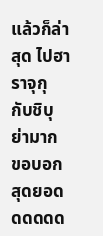แล้วก็ล่าสุด ไปฮาราจุกุ กับชิบุย่ามาก ขอบอกสุดยอดดดดดด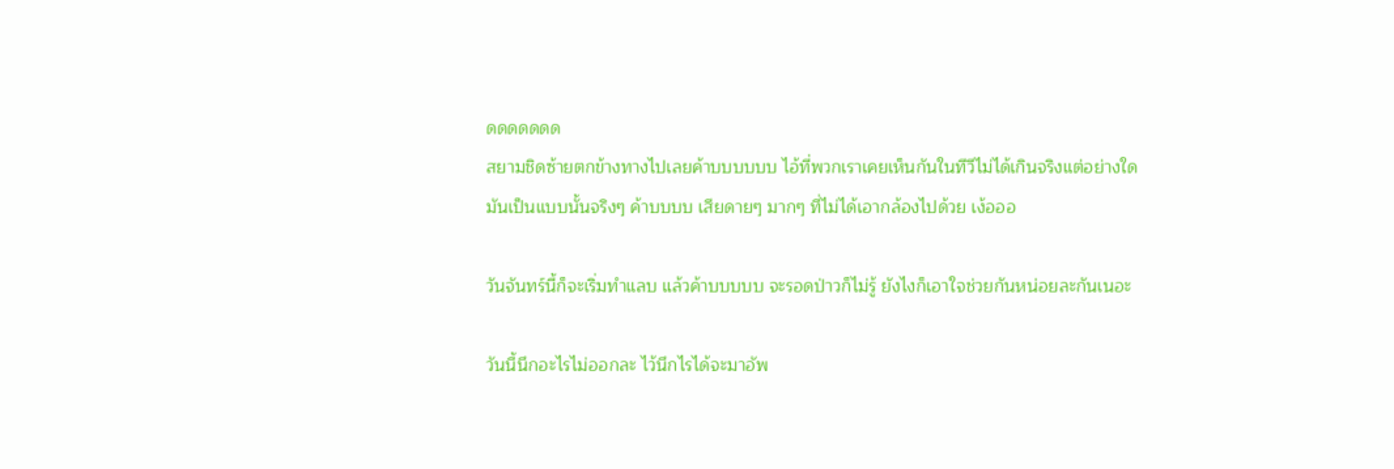ดดดดดดด
สยามชิดซ้ายตกข้างทางไปเลยค้าบบบบบบ ไอ้ที่พวกเราเคยเห็นกันในทีวีไม่ได้เกินจริงแต่อย่างใด
มันเป็นแบบนั้นจริงๆ ค้าบบบบ เสียดายๆ มากๆ ที่ไม่ได้เอากล้องไปด้วย เง้อออ

วันจันทร์นี้ก็จะเริ่มทำแลบ แล้วค้าบบบบบ จะรอดป่าวก็ไม่รู้ ยังไงก็เอาใจช่วยกันหน่อยละกันเนอะ

วันนี้นึกอะไรไม่ออกละ ไว้นึกไรได้จะมาอัพ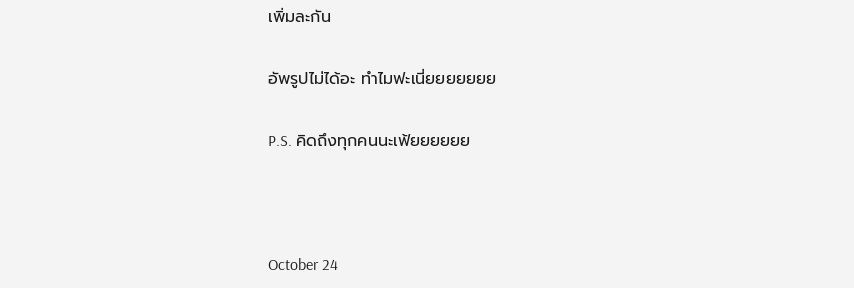เพิ่มละกัน

อัพรูปไม่ได้อะ ทำไมฟะเนี่ยยยยยยย

P.S. คิดถึงทุกคนนะเฟ้ยยยยยย



October 24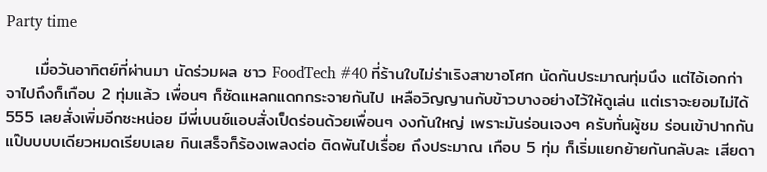Party time

     เมื่อวันอาทิตย์ที่ผ่านมา นัดร่วมผล ชาว FoodTech #40 ที่ร้านใบไม่ร่าเริงสาขาอโศก นัดกันประมาณทุ่มนึง แต่ไอ้เอกก่าจาไปถึงก็เกือบ 2 ทุ่มแล้ว เพื่อนๆ ก็ซัดแหลกแดกกระจายกันไป เหลือวิญญานกับข้าวบางอย่างไว้ให้ดูเล่น แต่เราจะยอมไม่ได้ 555 เลยสั่งเพิ่มอีกซะหน่อย มีพี่เบนซ์แอบสั่งเป็ดร่อนด้วยเพื่อนๆ งงกันใหญ่ เพราะมันร่อนเจงๆ ครับทั่นผู้ชม ร่อนเข้าปากกันแป๊บบบบเดียวหมดเรียบเลย กินเสร็จก็ร้องเพลงต่อ ติดพันไปเรื่อย ถึงประมาณ เกือบ 5 ทุ่ม ก็เริ่มแยกย้ายกันกลับละ เสียดา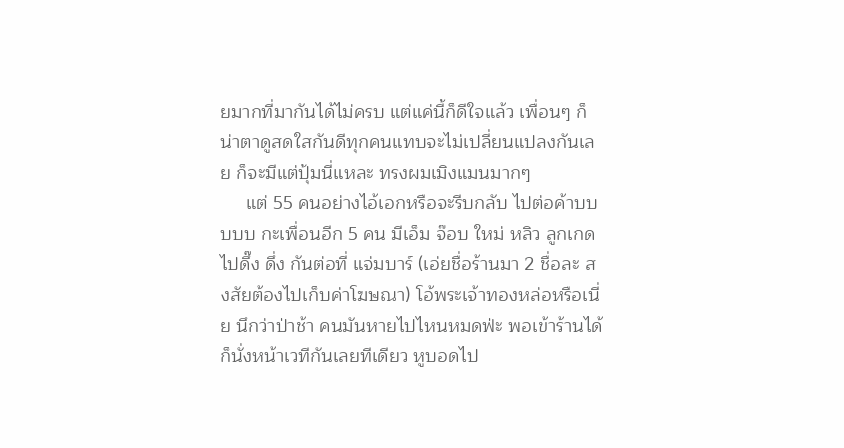ยมากที่มากันได้ไม่ครบ แต่แค่นี้ก็ดีใจแล้ว เพื่อนๆ ก็น่าตาดูสดใสกันดีทุกคนแทบจะไม่เปลี่ยนแปลงกันเลย ก็จะมีแต่ปุ้มนี่แหละ ทรงผมเมิงแมนมากๆ
     แต่ 55 คนอย่างไอ้เอกหรือจะรีบกลับ ไปต่อค้าบบบบบ กะเพื่อนอีก 5 คน มีเอ็ม จ๊อบ ใหม่ หลิว ลูกเกด ไปดึ๊ง ดึ่ง กันต่อที่ แจ่มบาร์ (เอ่ยชื่อร้านมา 2 ชื่อละ สงสัยต้องไปเก็บค่าโฆษณา) โอ้พระเจ้าทองหล่อหรือเนี่ย นึกว่าป่าช้า คนมันหายไปไหนหมดฟ่ะ พอเข้าร้านได้ก็นั่งหน้าเวทีกันเลยทีเดียว หูบอดไป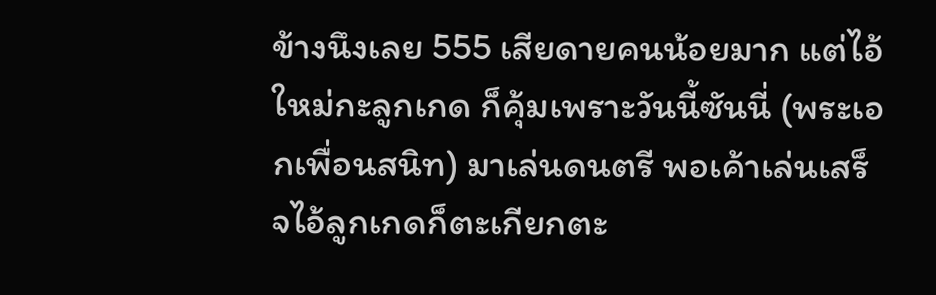ข้างนึงเลย 555 เสียดายคนน้อยมาก แต่ไอ้ใหม่กะลูกเกด ก็คุ้มเพราะวันนี้ซันนี่ (พระเอกเพื่อนสนิท) มาเล่นดนตรี พอเค้าเล่นเสร็จไอ้ลูกเกดก็ตะเกียกตะ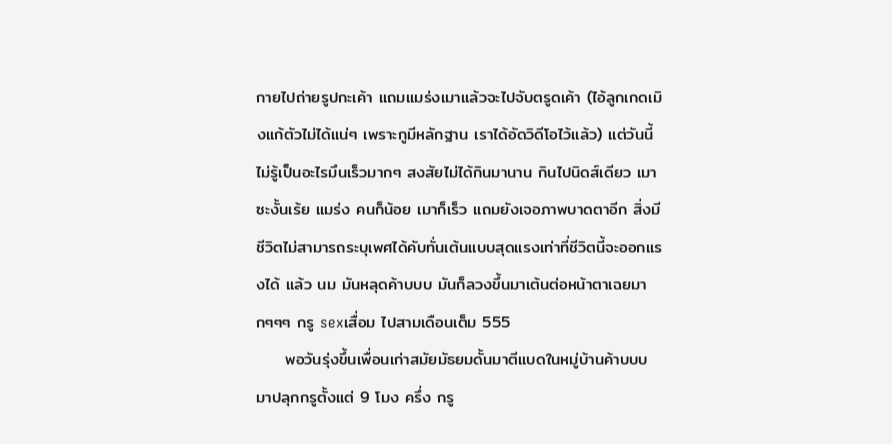กายไปถ่ายรูปกะเค้า แถมแมร่งเมาแล้วจะไปจับตรูดเค้า (ไอ้ลูกเกดเมิงแก้ตัวไม่ได้แน่ๆ เพราะกูมีหลักฐาน เราได้อัดวิดีโอไว้แล้ว) แต่วันนี้ไม่รู้เป็นอะไรมึนเร็วมากๆ สงสัยไม่ได้กินมานาน กินไปนิดส์เดียว เมาซะงั้นเร้ย แมร่ง คนก็น้อย เมาก็เร็ว แถมยังเจอภาพบาดตาอีก สิ่งมีชีวิตไม่สามารถระบุเพศได้คับทั่นเต้นแบบสุดแรงเท่าที่ชีวิตนี้จะออกแรงได้ แล้ว นม มันหลุดค้าบบบ มันก็ลวงขึ้นมาเต้นต่อหน้าตาเฉยมากๆๆๆ กรู sexเสื่อม ไปสามเดือนเต็ม 555
     พอวันรุ่งขึ้นเพื่อนเก่าสมัยมัธยมดั้นมาตีแบดในหมู่บ้านค้าบบบ มาปลุกกรูตั้งแต่ 9 โมง ครึ่ง กรู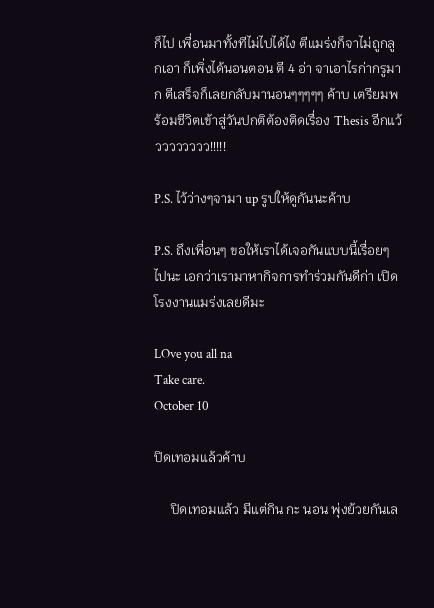ก็ไป เพื่อนมาทั้งทีไม่ไปได้ไง ตีแมร่งก็จาไม่ถูกลูกเอา ก็เพิ่งได้นอนตอน ตี 4 อ่า จาเอาไรก่ากรูมาก ตีเสร็จก็เลยกลับมานอนๆๆๆๆๆ ค้าบ เตรียมพร้อมชีวิตเข้าสู่วันปกติต้องติดเรื่อง Thesis อีกแว้วววววววว!!!!!

P.S. ไว้ว่างๆจามา up รูปให้ดูกันนะค้าบ

P.S. ถึงเพื่อนๆ ขอให้เราได้เจอกันแบบนี้เรื่อยๆ ไปนะ เอกว่าเรามาหากิจการทำร่วมกันดีก่า เปิดโรงงานแมร่งเลยดีมะ

LOve you all na
Take care.
October 10

ปิดเทอมแล้วค้าบ

     ปิดเทอมแล้ว มีแต่กิน กะ นอน พุ่งย้วยกันเล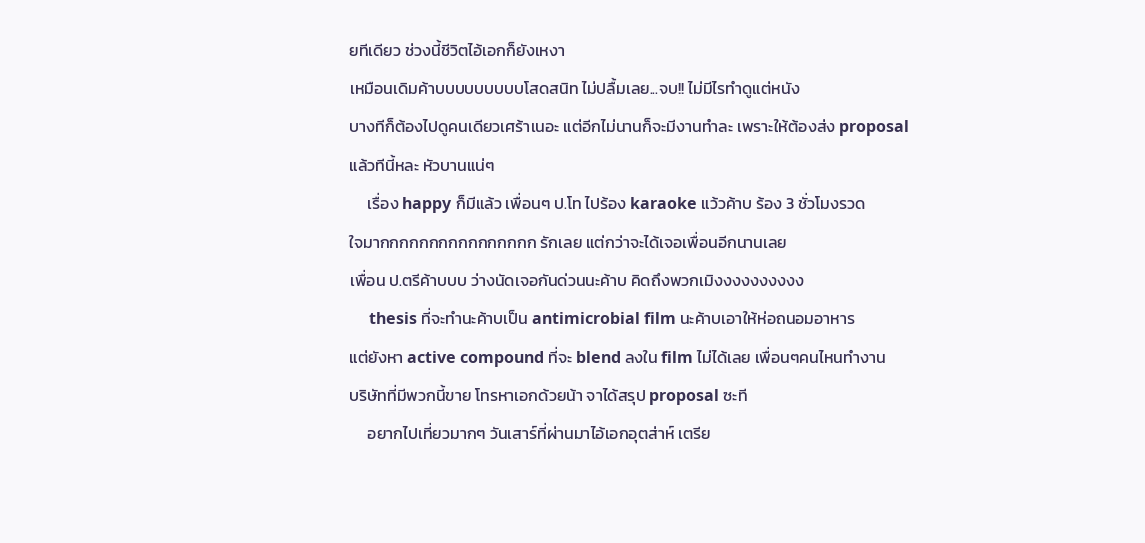ยทีเดียว ช่วงนี้ชีวิตไอ้เอกก็ยังเหงา
เหมือนเดิมค้าบบบบบบบบบโสดสนิท ไม่ปลื้มเลย...จบ!! ไม่มีไรทำดูแต่หนัง
บางทีก็ต้องไปดูคนเดียวเศร้าเนอะ แต่อีกไม่นานก็จะมีงานทำละ เพราะให้ต้องส่ง proposal
แล้วทีนี้หละ หัวบานแน่ๆ
     เรื่อง happy ก็มีแล้ว เพื่อนๆ ป.โท ไปร้อง karaoke แว้วค้าบ ร้อง 3 ชั่วโมงรวด
ใจมากกกกกกกกกกกกกกกก รักเลย แต่กว่าจะได้เจอเพื่อนอีกนานเลย
เพื่อน ป.ตรีค้าบบบ ว่างนัดเจอกันด่วนนะค้าบ คิดถึงพวกเมิงงงงงงงงงง
     thesis ที่จะทำนะค้าบเป็น antimicrobial film นะค้าบเอาให้ห่อถนอมอาหาร
แต่ยังหา active compound ที่จะ blend ลงใน film ไม่ได้เลย เพื่อนๆคนไหนทำงาน
บริษัทที่มีพวกนี้ขาย โทรหาเอกด้วยน้า จาได้สรุป proposal ซะที
     อยากไปเที่ยวมากๆ วันเสาร์ที่ผ่านมาไอ้เอกอุตส่าห์ เตรีย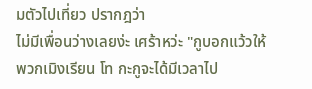มตัวไปเที่ยว ปรากฎว่า
ไม่มีเพื่อนว่างเลยง่ะ เศร้าหว่ะ "กูบอกแว้วให้พวกเมิงเรียน โท กะกูจะได้มีเวลาไป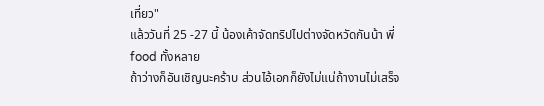เที่ยว"
แล้ววันที่ 25 -27 นี้ น้องเค้าจัดทริปไปต่างจัดหวัดกันน้า พี่ food ทั้งหลาย
ถ้าว่างก็อันเชิญนะคร้าบ ส่วนไอ้เอกก็ยังไม่แน่ถ้างานไม่เสร็จ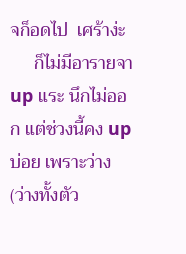จก็อดไป  เศร้าง่ะ
     ก็ไม่มีอารายจา up แระ นึกไม่ออก แต่ช่วงนี้คง up บ่อย เพราะว่าง
(ว่างทั้งตัว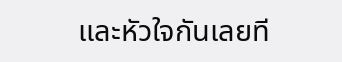และหัวใจกันเลยที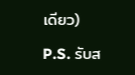เดียว)

P.S. รับส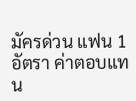มัครด่วน แฟน 1 อัตรา ค่าตอบแทน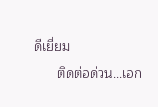ดีเยี่ยม
      ติดต่อด่วน...เอก